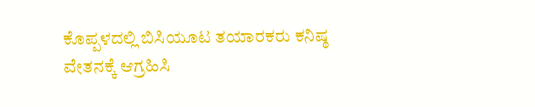ಕೊಪ್ಪಳದಲ್ಲಿ ಬಿಸಿಯೂಟ ತಯಾರಕರು ಕನಿಷ್ಠ ವೇತನಕ್ಕೆ ಆಗ್ರಹಿಸಿ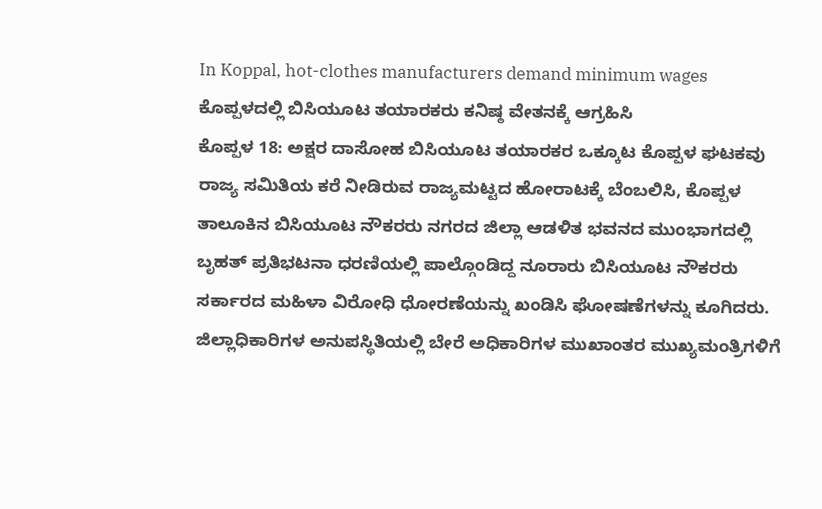In Koppal, hot-clothes manufacturers demand minimum wages
ಕೊಪ್ಪಳದಲ್ಲಿ ಬಿಸಿಯೂಟ ತಯಾರಕರು ಕನಿಷ್ಠ ವೇತನಕ್ಕೆ ಆಗ್ರಹಿಸಿ
ಕೊಪ್ಪಳ 18: ಅಕ್ಷರ ದಾಸೋಹ ಬಿಸಿಯೂಟ ತಯಾರಕರ ಒಕ್ಕೂಟ ಕೊಪ್ಪಳ ಘಟಕವು ರಾಜ್ಯ ಸಮಿತಿಯ ಕರೆ ನೀಡಿರುವ ರಾಜ್ಯಮಟ್ಟದ ಹೋರಾಟಕ್ಕೆ ಬೆಂಬಲಿಸಿ, ಕೊಪ್ಪಳ ತಾಲೂಕಿನ ಬಿಸಿಯೂಟ ನೌಕರರು ನಗರದ ಜಿಲ್ಲಾ ಆಡಳಿತ ಭವನದ ಮುಂಭಾಗದಲ್ಲಿ ಬೃಹತ್ ಪ್ರತಿಭಟನಾ ಧರಣಿಯಲ್ಲಿ ಪಾಲ್ಗೊಂಡಿದ್ದ ನೂರಾರು ಬಿಸಿಯೂಟ ನೌಕರರು ಸರ್ಕಾರದ ಮಹಿಳಾ ವಿರೋಧಿ ಧೋರಣೆಯನ್ನು ಖಂಡಿಸಿ ಘೋಷಣೆಗಳನ್ನು ಕೂಗಿದರು. ಜಿಲ್ಲಾಧಿಕಾರಿಗಳ ಅನುಪಸ್ಥಿತಿಯಲ್ಲಿ ಬೇರೆ ಅಧಿಕಾರಿಗಳ ಮುಖಾಂತರ ಮುಖ್ಯಮಂತ್ರಿಗಳಿಗೆ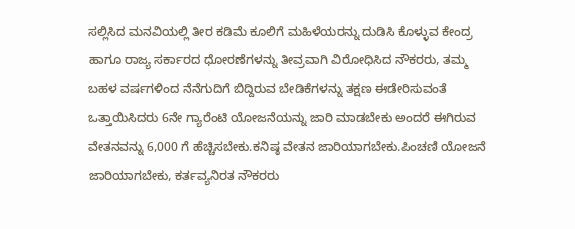ಸಲ್ಲಿಸಿದ ಮನವಿಯಲ್ಲಿ ತೀರ ಕಡಿಮೆ ಕೂಲಿಗೆ ಮಹಿಳೆಯರನ್ನು ದುಡಿಸಿ ಕೊಳ್ಳುವ ಕೇಂದ್ರ ಹಾಗೂ ರಾಜ್ಯ ಸರ್ಕಾರದ ಧೋರಣೆಗಳನ್ನು ತೀವ್ರವಾಗಿ ವಿರೋಧಿಸಿದ ನೌಕರರು, ತಮ್ಮ ಬಹಳ ವರ್ಷಗಳಿಂದ ನೆನೆಗುದಿಗೆ ಬಿದ್ದಿರುವ ಬೇಡಿಕೆಗಳನ್ನು ತಕ್ಷಣ ಈಡೇರಿಸುವಂತೆ ಒತ್ತಾಯಿಸಿದರು 6ನೇ ಗ್ಯಾರೆಂಟಿ ಯೋಜನೆಯನ್ನು ಜಾರಿ ಮಾಡಬೇಕು ಅಂದರೆ ಈಗಿರುವ ವೇತನವನ್ನು 6,000 ಗೆ ಹೆಚ್ಚಿಸಬೇಕು.ಕನಿಷ್ಠ ವೇತನ ಜಾರಿಯಾಗಬೇಕು.ಪಿಂಚಣಿ ಯೋಜನೆ ಜಾರಿಯಾಗಬೇಕು, ಕರ್ತವ್ಯನಿರತ ನೌಕರರು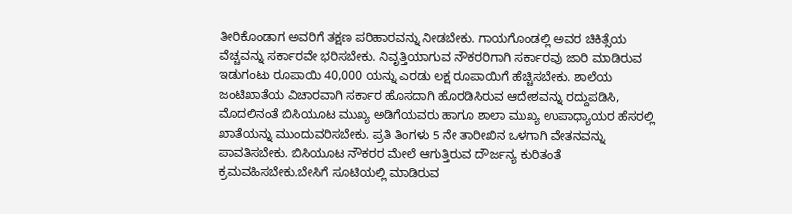ತೀರಿಕೊಂಡಾಗ ಅವರಿಗೆ ತಕ್ಷಣ ಪರಿಹಾರವನ್ನು ನೀಡಬೇಕು. ಗಾಯಗೊಂಡಲ್ಲಿ ಅವರ ಚಿಕಿತ್ಸೆಯ ವೆಚ್ಚವನ್ನು ಸರ್ಕಾರವೇ ಭರಿಸಬೇಕು. ನಿವೃತ್ತಿಯಾಗುವ ನೌಕರರಿಗಾಗಿ ಸರ್ಕಾರವು ಜಾರಿ ಮಾಡಿರುವ ಇಡುಗಂಟು ರೂಪಾಯಿ 40,000 ಯನ್ನು ಎರಡು ಲಕ್ಷ ರೂಪಾಯಿಗೆ ಹೆಚ್ಚಿಸಬೇಕು. ಶಾಲೆಯ ಜಂಟಿಖಾತೆಯ ವಿಚಾರವಾಗಿ ಸರ್ಕಾರ ಹೊಸದಾಗಿ ಹೊರಡಿಸಿರುವ ಆದೇಶವನ್ನು ರದ್ದುಪಡಿಸಿ, ಮೊದಲಿನಂತೆ ಬಿಸಿಯೂಟ ಮುಖ್ಯ ಅಡಿಗೆಯವರು ಹಾಗೂ ಶಾಲಾ ಮುಖ್ಯ ಉಪಾಧ್ಯಾಯರ ಹೆಸರಲ್ಲಿ ಖಾತೆಯನ್ನು ಮುಂದುವರಿಸಬೇಕು. ಪ್ರತಿ ತಿಂಗಳು 5 ನೇ ತಾರೀಖಿನ ಒಳಗಾಗಿ ವೇತನವನ್ನು ಪಾವತಿಸಬೇಕು. ಬಿಸಿಯೂಟ ನೌಕರರ ಮೇಲೆ ಆಗುತ್ತಿರುವ ದೌರ್ಜನ್ಯ ಕುರಿತಂತೆ ಕ್ರಮವಹಿಸಬೇಕು.ಬೇಸಿಗೆ ಸೂಟಿಯಲ್ಲಿ ಮಾಡಿರುವ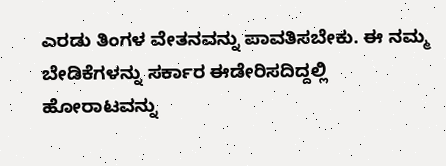ಎರಡು ತಿಂಗಳ ವೇತನವನ್ನು ಪಾವತಿಸಬೇಕು. ಈ ನಮ್ಮ ಬೇಡಿಕೆಗಳನ್ನು ಸರ್ಕಾರ ಈಡೇರಿಸದಿದ್ದಲ್ಲಿ ಹೋರಾಟವನ್ನು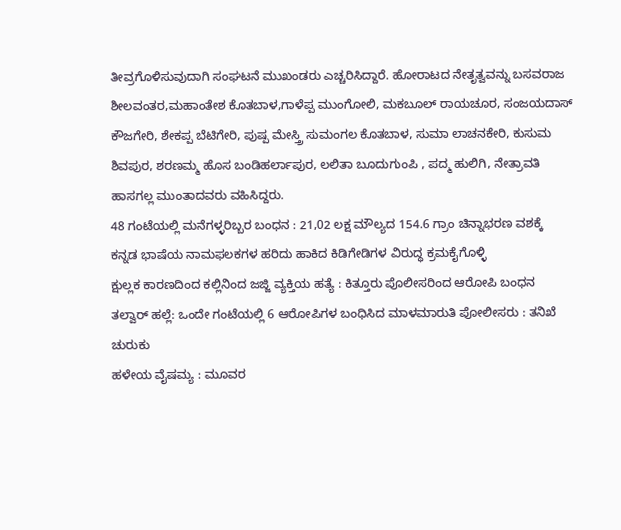ತೀವ್ರಗೊಳಿಸುವುದಾಗಿ ಸಂಘಟನೆ ಮುಖಂಡರು ಎಚ್ಚರಿಸಿದ್ದಾರೆ. ಹೋರಾಟದ ನೇತೃತ್ವವನ್ನು ಬಸವರಾಜ ಶೀಲವಂತರ,ಮಹಾಂತೇಶ ಕೊತಬಾಳ,ಗಾಳೆಪ್ಪ ಮುಂಗೋಲಿ, ಮಕಬೂಲ್ ರಾಯಚೂರ, ಸಂಜಯದಾಸ್ ಕೌಜಗೇರಿ, ಶೇಕಪ್ಪ ಬೆಟಿಗೇರಿ, ಪುಷ್ಪ ಮೇಸ್ತ್ರಿ ಸುಮಂಗಲ ಕೊತಬಾಳ, ಸುಮಾ ಲಾಚನಕೇರಿ, ಕುಸುಮ ಶಿವಪುರ, ಶರಣಮ್ಮ ಹೊಸ ಬಂಡಿಹರ್ಲಾಪುರ, ಲಲಿತಾ ಬೂದುಗುಂಪಿ , ಪದ್ಮ ಹುಲಿಗಿ, ನೇತ್ರಾವತಿ ಹಾಸಗಲ್ಲ ಮುಂತಾದವರು ವಹಿಸಿದ್ದರು.
48 ಗಂಟೆಯಲ್ಲಿ ಮನೆಗಳ್ಳರಿಬ್ಬರ ಬಂಧನ : 21,02 ಲಕ್ಷ ಮೌಲ್ಯದ 154.6 ಗ್ರಾಂ ಚಿನ್ನಾಭರಣ ವಶಕ್ಕೆ
ಕನ್ನಡ ಭಾಷೆಯ ನಾಮಫಲಕಗಳ ಹರಿದು ಹಾಕಿದ ಕಿಡಿಗೇಡಿಗಳ ವಿರುದ್ಧ ಕ್ರಮಕೈಗೊಳ್ಳಿ
ಕ್ಷುಲ್ಲಕ ಕಾರಣದಿಂದ ಕಲ್ಲಿನಿಂದ ಜಜ್ಜಿ ವ್ಯಕ್ತಿಯ ಹತ್ಯೆ : ಕಿತ್ತೂರು ಪೊಲೀಸರಿಂದ ಆರೋಪಿ ಬಂಧನ
ತಲ್ವಾರ್ ಹಲ್ಲೆ: ಒಂದೇ ಗಂಟೆಯಲ್ಲಿ 6 ಆರೋಪಿಗಳ ಬಂಧಿಸಿದ ಮಾಳಮಾರುತಿ ಪೋಲೀಸರು : ತನಿಖೆ ಚುರುಕು
ಹಳೇಯ ವೈಷಮ್ಯ : ಮೂವರ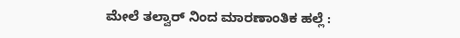ಮೇಲೆ ತಲ್ವಾರ್ ನಿಂದ ಮಾರಣಾಂತಿಕ ಹಲ್ಲೆ :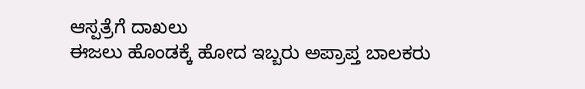ಆಸ್ಪತ್ರೆಗೆ ದಾಖಲು
ಈಜಲು ಹೊಂಡಕ್ಕೆ ಹೋದ ಇಬ್ಬರು ಅಪ್ರಾಪ್ತ ಬಾಲಕರು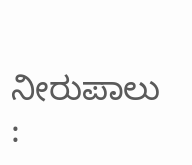ನೀರುಪಾಲು :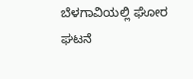ಬೆಳಗಾವಿಯಲ್ಲಿ ಘೋರ ಘಟನೆ